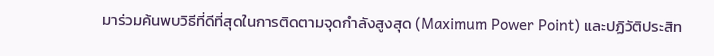มาร่วมค้นพบวิธีที่ดีที่สุดในการติดตามจุดกำลังสูงสุด (Maximum Power Point) และปฏิวัติประสิท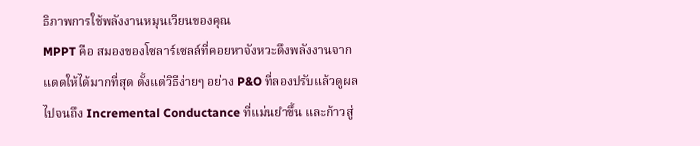ธิภาพการใช้พลังงานหมุนเวียนของคุณ
MPPT คือ สมองของโซลาร์เซลล์ที่คอยหาจังหวะดึงพลังงานจากแดดให้ได้มากที่สุด ตั้งแต่วิธีง่ายๆ อย่าง P&O ที่ลองปรับแล้วดูผล ไปจนถึง Incremental Conductance ที่แม่นยำขึ้น และก้าวสู่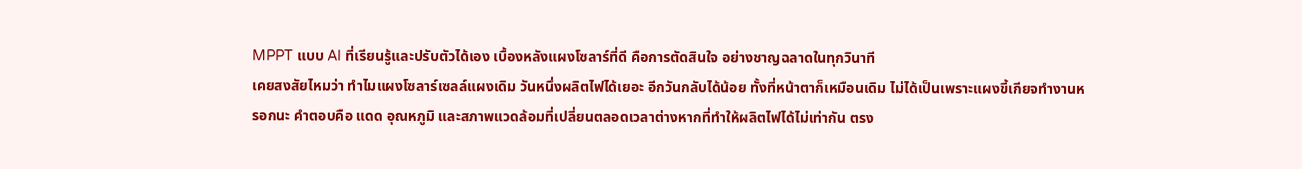MPPT แบบ AI ที่เรียนรู้และปรับตัวได้เอง เบื้องหลังแผงโซลาร์ที่ดี คือการตัดสินใจ อย่างชาญฉลาดในทุกวินาที
เคยสงสัยไหมว่า ทำไมแผงโซลาร์เซลล์แผงเดิม วันหนึ่งผลิตไฟได้เยอะ อีกวันกลับได้น้อย ทั้งที่หน้าตาก็เหมือนเดิม ไม่ได้เป็นเพราะแผงขี้เกียจทำงานหรอกนะ คำตอบคือ แดด อุณหภูมิ และสภาพแวดล้อมที่เปลี่ยนตลอดเวลาต่างหากที่ทำให้ผลิตไฟได้ไม่เท่ากัน ตรง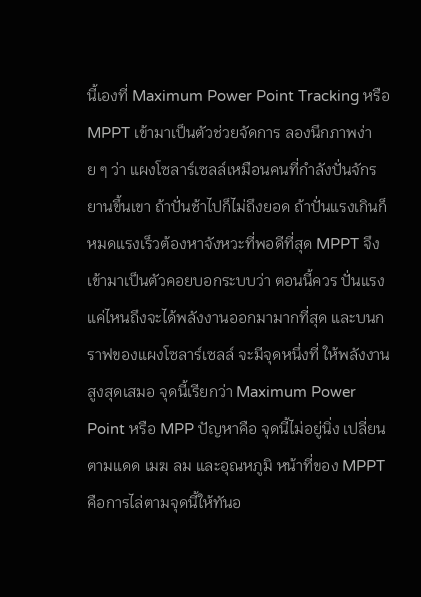นี้เองที่ Maximum Power Point Tracking หรือ MPPT เข้ามาเป็นตัวช่วยจัดการ ลองนึกภาพง่าย ๆ ว่า แผงโซลาร์เซลล์เหมือนคนที่กำลังปั่นจักรยานขึ้นเขา ถ้าปั่นช้าไปก็ไม่ถึงยอด ถ้าปั่นแรงเกินก็ หมดแรงเร็วต้องหาจังหวะที่พอดีที่สุด MPPT จึงเข้ามาเป็นตัวคอยบอกระบบว่า ตอนนี้ควร ปั่นแรงแค่ไหนถึงจะได้พลังงานออกมามากที่สุด และบนกราฟของแผงโซลาร์เซลล์ จะมีจุดหนึ่งที่ ให้พลังงานสูงสุดเสมอ จุดนี้เรียกว่า Maximum Power Point หรือ MPP ปัญหาคือ จุดนี้ไม่อยู่นิ่ง เปลี่ยนตามแดด เมฆ ลม และอุณหภูมิ หน้าที่ของ MPPT คือการไล่ตามจุดนี้ให้ทันอ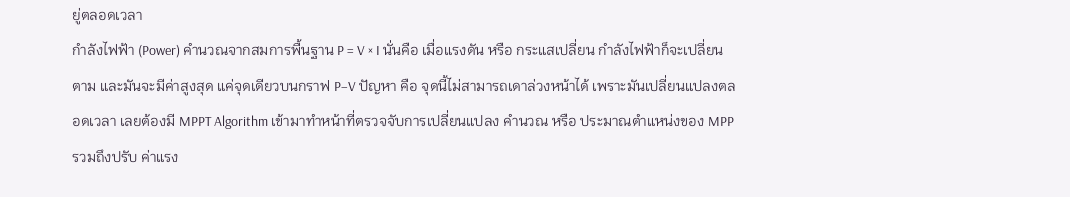ยู่ตลอดเวลา
กำลังไฟฟ้า (Power) คำนวณจากสมการพื้นฐาน P = V × I นั่นคือ เมื่อแรงดัน หรือ กระแสเปลี่ยน กำลังไฟฟ้าก็จะเปลี่ยนตาม และมันจะมีค่าสูงสุด แค่จุดเดียวบนกราฟ P–V ปัญหา คือ จุดนี้ไม่สามารถเดาล่วงหน้าได้ เพราะมันเปลี่ยนแปลงตลอดเวลา เลยต้องมี MPPT Algorithm เข้ามาทำหน้าที่ตรวจจับการเปลี่ยนแปลง คำนวณ หรือ ประมาณตำแหน่งของ MPP รวมถึงปรับ ค่าแรง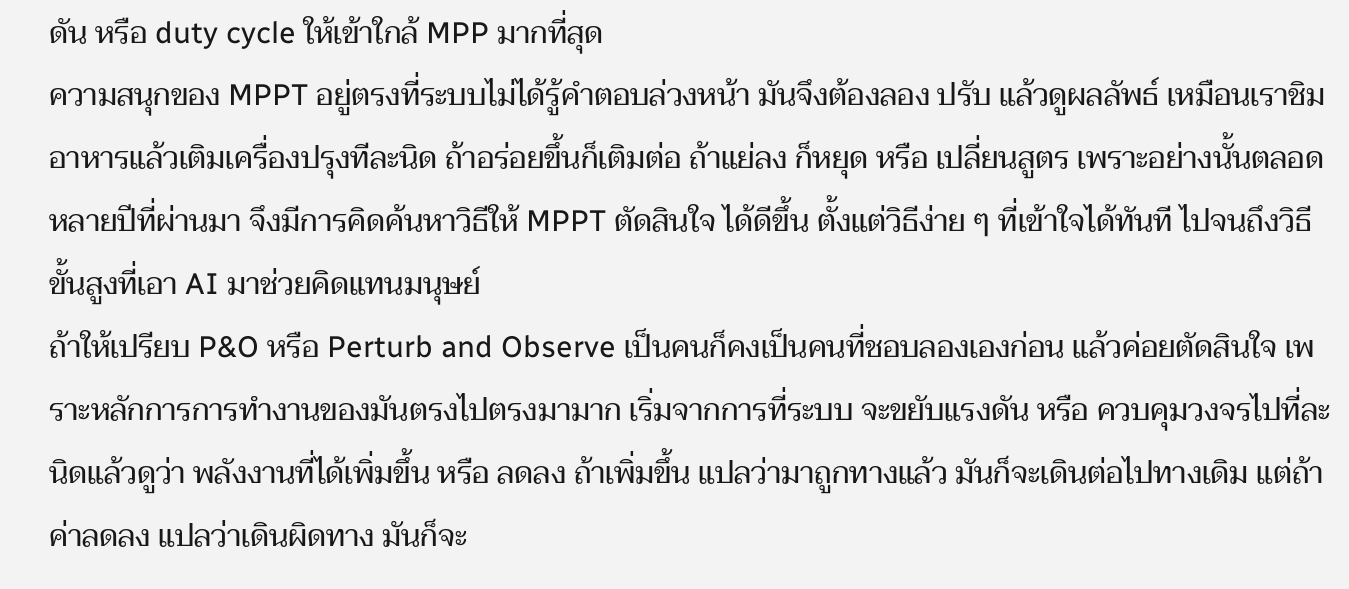ดัน หรือ duty cycle ให้เข้าใกล้ MPP มากที่สุด
ความสนุกของ MPPT อยู่ตรงที่ระบบไม่ได้รู้คำตอบล่วงหน้า มันจึงต้องลอง ปรับ แล้วดูผลลัพธ์ เหมือนเราชิมอาหารแล้วเติมเครื่องปรุงทีละนิด ถ้าอร่อยขึ้นก็เติมต่อ ถ้าแย่ลง ก็หยุด หรือ เปลี่ยนสูตร เพราะอย่างนั้นตลอดหลายปีที่ผ่านมา จึงมีการคิดค้นหาวิธีให้ MPPT ตัดสินใจ ได้ดีขึ้น ตั้งแต่วิธีง่าย ๆ ที่เข้าใจได้ทันที ไปจนถึงวิธีขั้นสูงที่เอา AI มาช่วยคิดแทนมนุษย์
ถ้าให้เปรียบ P&O หรือ Perturb and Observe เป็นคนก็คงเป็นคนที่ชอบลองเองก่อน แล้วค่อยตัดสินใจ เพราะหลักการการทำงานของมันตรงไปตรงมามาก เริ่มจากการที่ระบบ จะขยับแรงดัน หรือ ควบคุมวงจรไปที่ละนิดแล้วดูว่า พลังงานที่ได้เพิ่มขึ้น หรือ ลดลง ถ้าเพิ่มขึ้น แปลว่ามาถูกทางแล้ว มันก็จะเดินต่อไปทางเดิม แต่ถ้าค่าลดลง แปลว่าเดินผิดทาง มันก็จะ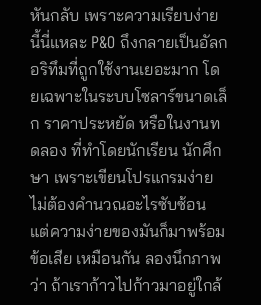หันกลับ เพราะความเรียบง่ายนี้นี่แหละ P&O ถึงกลายเป็นอัลกอริทึมที่ถูกใช้งานเยอะมาก โดยเฉพาะในระบบโซลาร์ขนาดเล็ก ราคาประหยัด หรือในงานทดลอง ที่ทำโดยนักเรียน นักศึกษา เพราะเขียนโปรแกรมง่าย ไม่ต้องคำนวณอะไรซับซ้อน แต่ความง่ายของมันก็มาพร้อมข้อเสีย เหมือนกัน ลองนึกภาพว่า ถ้าเราก้าวไปก้าวมาอยู่ใกล้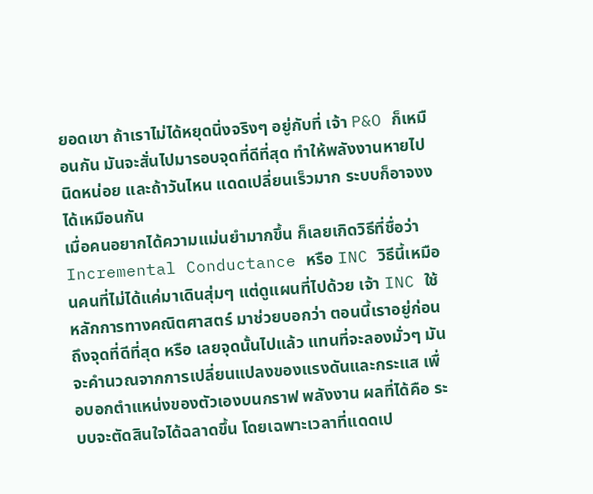ยอดเขา ถ้าเราไม่ได้หยุดนิ่งจริงๆ อยู่กับที่ เจ้า P&O ก็เหมือนกัน มันจะสั่นไปมารอบจุดที่ดีที่สุด ทำให้พลังงานหายไปนิดหน่อย และถ้าวันไหน แดดเปลี่ยนเร็วมาก ระบบก็อาจงงได้เหมือนกัน
เมื่อคนอยากได้ความแม่นยำมากขึ้น ก็เลยเกิดวิธีที่ชื่อว่า Incremental Conductance หรือ INC วิธีนี้เหมือนคนที่ไม่ได้แค่มาเดินสุ่มๆ แต่ดูแผนที่ไปด้วย เจ้า INC ใช้หลักการทางคณิตศาสตร์ มาช่วยบอกว่า ตอนนี้เราอยู่ก่อนถึงจุดที่ดีที่สุด หรือ เลยจุดนั้นไปแล้ว แทนที่จะลองมั่วๆ มันจะคำนวณจากการเปลี่ยนแปลงของแรงดันและกระแส เพื่อบอกตำแหน่งของตัวเองบนกราฟ พลังงาน ผลที่ได้คือ ระบบจะตัดสินใจได้ฉลาดขึ้น โดยเฉพาะเวลาที่แดดเป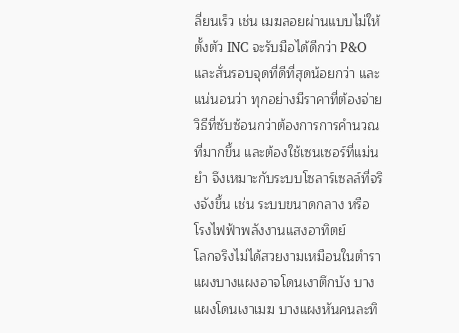ลี่ยนเร็ว เช่น เมฆลอยผ่านแบบไม่ให้ตั้งตัว INC จะรับมือได้ดีกว่า P&O และสั่นรอบจุดที่ดีที่สุดน้อยกว่า และแน่นอนว่า ทุกอย่างมีราคาที่ต้องจ่าย วิธีที่ซับซ้อนกว่าต้องการการคำนวณที่มากขึ้น และต้องใช้เซนเซอร์ที่แม่นยำ จึงเหมาะกับระบบโซลาร์เซลล์ที่จริงจังขึ้น เช่น ระบบขนาดกลาง หรือ โรงไฟฟ้าพลังงานแสงอาทิตย์
โลกจริงไม่ได้สวยงามเหมือนในตำรา แผงบางแผงอาจโดนเงาตึกบัง บางแผงโดนเงาเมฆ บางแผงหันคนละทิ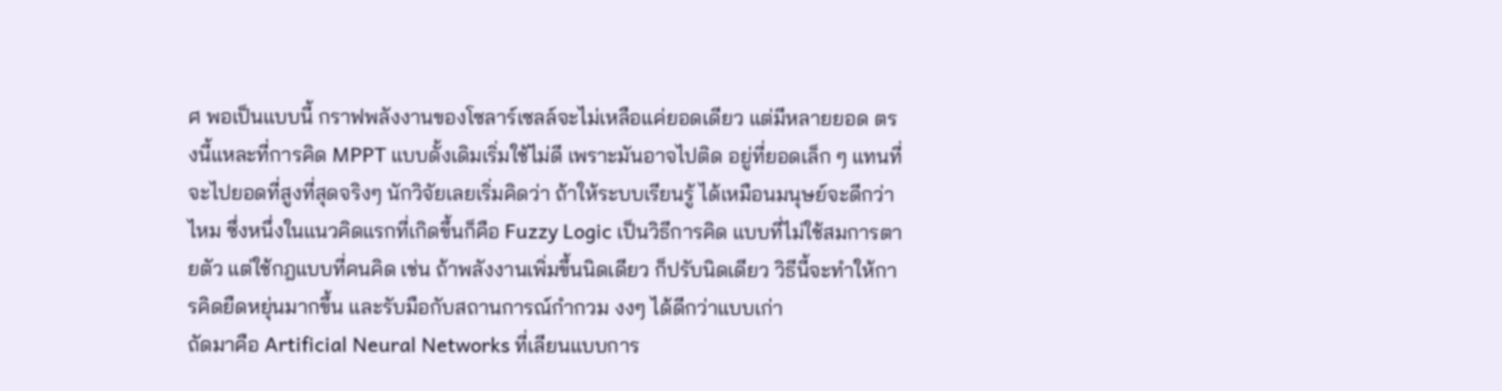ศ พอเป็นแบบนี้ กราฟพลังงานของโซลาร์เซลล์จะไม่เหลือแค่ยอดเดียว แต่มีหลายยอด ตรงนี้แหละที่การคิด MPPT แบบดั้งเดิมเริ่มใช้ไม่ดี เพราะมันอาจไปติด อยู่ที่ยอดเล็ก ๆ แทนที่จะไปยอดที่สูงที่สุดจริงๆ นักวิจัยเลยเริ่มคิดว่า ถ้าให้ระบบเรียนรู้ ได้เหมือนมนุษย์จะดีกว่าไหม ซึ่งหนึ่งในแนวคิดแรกที่เกิดขึ้นก็คือ Fuzzy Logic เป็นวิธีการคิด แบบที่ไม่ใช้สมการตายตัว แต่ใช้กฎแบบที่คนคิด เช่น ถ้าพลังงานเพิ่มขึ้นนิดเดียว ก็ปรับนิดเดียว วิธีนี้จะทำให้การคิดยืดหยุ่นมากขึ้น และรับมือกับสถานการณ์กำกวม งงๆ ได้ดีกว่าแบบเก่า
ถัดมาคือ Artificial Neural Networks ที่เลียนแบบการ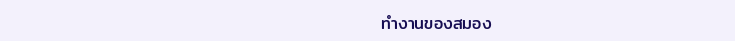ทำงานของสมอง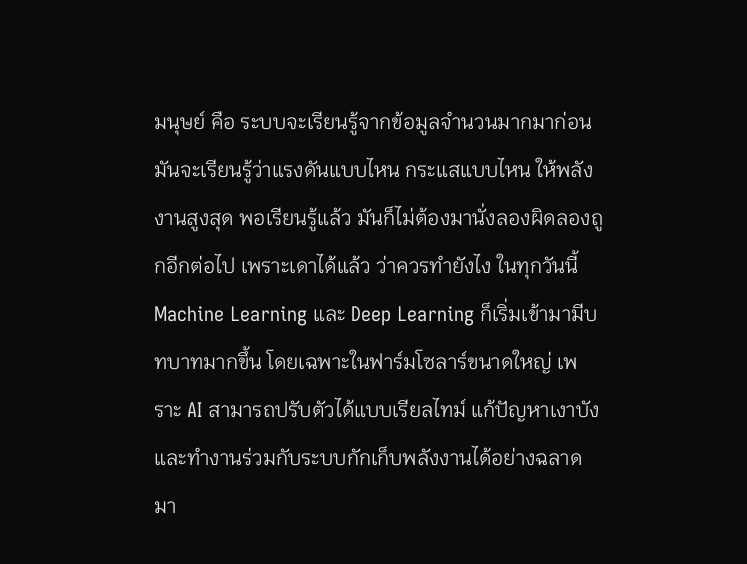มนุษย์ คือ ระบบจะเรียนรู้จากข้อมูลจำนวนมากมาก่อน มันจะเรียนรู้ว่าแรงดันแบบไหน กระแสแบบไหน ให้พลังงานสูงสุด พอเรียนรู้แล้ว มันก็ไม่ต้องมานั่งลองผิดลองถูกอีกต่อไป เพราะเดาได้แล้ว ว่าควรทำยังไง ในทุกวันนี้ Machine Learning และ Deep Learning ก็เริ่มเข้ามามีบทบาทมากขึ้น โดยเฉพาะในฟาร์มโซลาร์ขนาดใหญ่ เพราะ AI สามารถปรับตัวได้แบบเรียลไทม์ แก้ปัญหาเงาบัง และทำงานร่วมกับระบบกักเก็บพลังงานได้อย่างฉลาดมา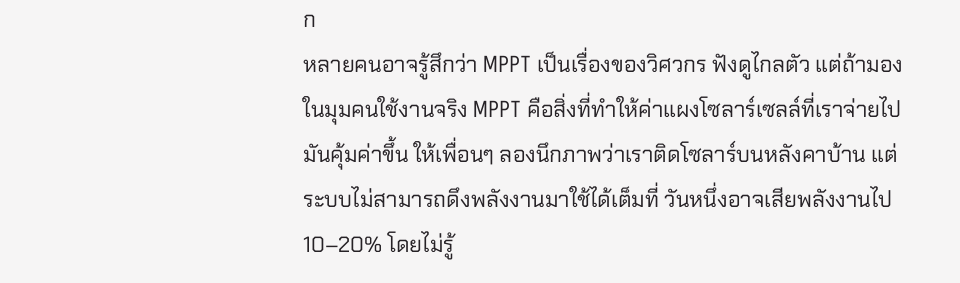ก
หลายคนอาจรู้สึกว่า MPPT เป็นเรื่องของวิศวกร ฟังดูไกลตัว แต่ถ้ามองในมุมคนใช้งานจริง MPPT คือสิ่งที่ทำให้ค่าแผงโซลาร์เซลล์ที่เราจ่ายไปมันคุ้มค่าขึ้น ให้เพื่อนๆ ลองนึกภาพว่าเราติดโซลาร์บนหลังคาบ้าน แต่ระบบไม่สามารถดึงพลังงานมาใช้ได้เต็มที่ วันหนึ่งอาจเสียพลังงานไป 10–20% โดยไม่รู้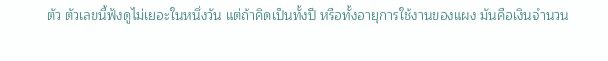ตัว ตัวเลขนี้ฟังดูไม่เยอะในหนึ่งวัน แต่ถ้าคิดเป็นทั้งปี หรือทั้งอายุการใช้งานของแผง มันคือเงินจำนวน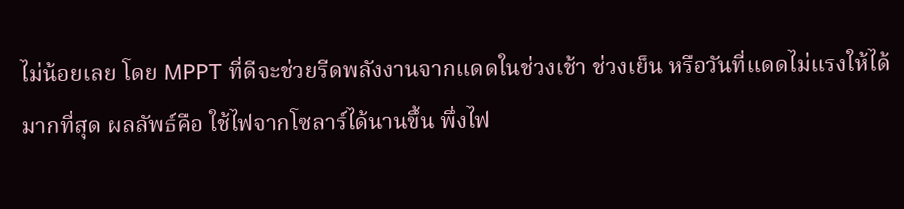ไม่น้อยเลย โดย MPPT ที่ดีจะช่วยรีดพลังงานจากแดดในช่วงเช้า ช่วงเย็น หรือวันที่แดดไม่แรงให้ได้มากที่สุด ผลลัพธ์คือ ใช้ไฟจากโซลาร์ได้นานขึ้น พึ่งไฟ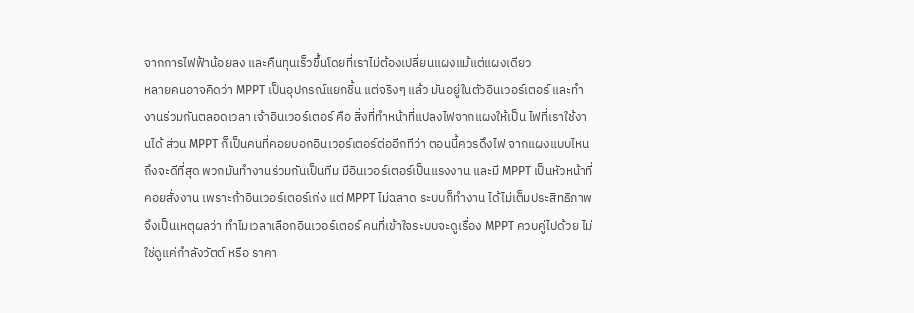จากการไฟฟ้าน้อยลง และคืนทุนเร็วขึ้นโดยที่เราไม่ต้องเปลี่ยนแผงแม้แต่แผงเดียว
หลายคนอาจคิดว่า MPPT เป็นอุปกรณ์แยกชิ้น แต่จริงๆ แล้ว มันอยู่ในตัวอินเวอร์เตอร์ และทำงานร่วมกันตลอดเวลา เจ้าอินเวอร์เตอร์ คือ สิ่งที่ทำหน้าที่แปลงไฟจากแผงให้เป็น ไฟที่เราใช้งานได้ ส่วน MPPT ก็เป็นคนที่คอยบอกอินเวอร์เตอร์ต่ออีกทีว่า ตอนนี้ควรดึงไฟ จากแผงแบบไหนถึงจะดีที่สุด พวกมันทำงานร่วมกันเป็นทีม มีอินเวอร์เตอร์เป็นแรงงาน และมี MPPT เป็นหัวหน้าที่คอยสั่งงาน เพราะถ้าอินเวอร์เตอร์เก่ง แต่ MPPT ไม่ฉลาด ระบบก็ทำงาน ได้ไม่เต็มประสิทธิภาพจึงเป็นเหตุผลว่า ทำไมเวลาเลือกอินเวอร์เตอร์ คนที่เข้าใจระบบจะดูเรื่อง MPPT ควบคู่ไปด้วย ไม่ใช่ดูแค่กำลังวัตต์ หรือ ราคา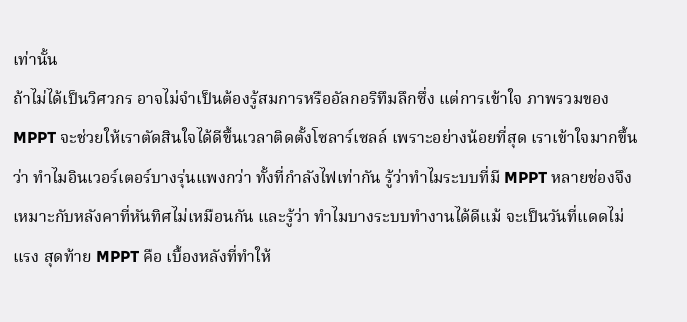เท่านั้น
ถ้าไม่ได้เป็นวิศวกร อาจไม่จำเป็นต้องรู้สมการหรืออัลกอริทึมลึกซึ่ง แต่การเข้าใจ ภาพรวมของ MPPT จะช่วยให้เราตัดสินใจได้ดีขึ้นเวลาติดตั้งโซลาร์เซลล์ เพราะอย่างน้อยที่สุด เราเข้าใจมากขึ้นว่า ทำไมอินเวอร์เตอร์บางรุ่นแพงกว่า ทั้งที่กำลังไฟเท่ากัน รู้ว่าทำไมระบบที่มี MPPT หลายช่องจึงเหมาะกับหลังคาที่หันทิศไม่เหมือนกัน และรู้ว่า ทำไมบางระบบทำงานได้ดีแม้ จะเป็นวันที่แดดไม่แรง สุดท้าย MPPT คือ เบื้องหลังที่ทำให้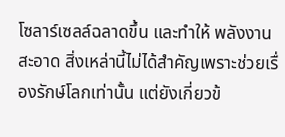โซลาร์เซลล์ฉลาดขึ้น และทำให้ พลังงานสะอาด สิ่งเหล่านี้ไม่ได้สำคัญเพราะช่วยเรื่องรักษ์โลกเท่านั้น แต่ยังเกี่ยวข้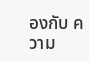องกับ ความ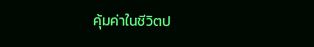คุ้มค่าในชีวิตป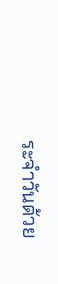ระจำวันด้วย